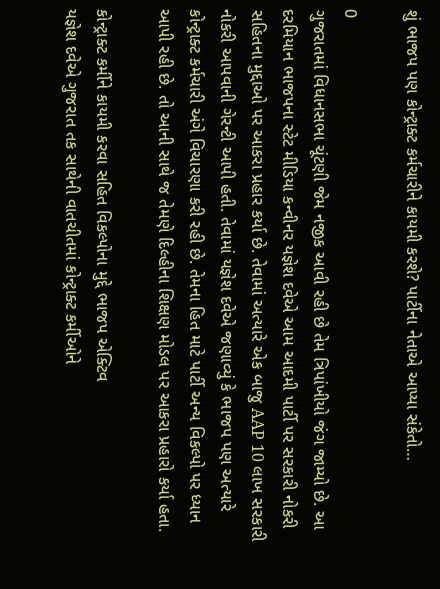શું ભાજપ પણ કોન્ટ્રાક્ટ કર્મચારીને કાયમી કરશે? પાર્ટીના નેતાએ આપ્યા સંકેતો…

0
ગુજરાતમાં વિધાનસભા ચૂંટણી જેમ નજીક આવી રહી છે તેમ ત્રિપાંખીયો જંગ જામ્યો છે. આ દરમિયાન ભાજપના સ્ટેટ મીડિયા કન્વીનર યજ્ઞેશ દવેએ આમ આદમી પાર્ટી પર સરકારી નોકરી સહિતના મુદ્દાઓ પર આકરા પ્રહાર કર્યા છે. તેવામાં અત્યારે એક બાજુ AAP 10 લાખ સરકારી નોકરી આપવાની ગેરન્ટી આપી હતી. તેવામાં યજ્ઞેશ દવેએ જણાવ્યું કે ભાજપ પણ અત્યારે કોન્ટ્રાક્ટ કર્મચારી અંગે વિચારણા કરી રહી છે. તેમના હિત માટે પાર્ટી અન્ય વિકલ્પો પર ધ્યાન આપી રહી છે. તો આની સાથે જ તેમણે દિલ્હીના શિક્ષણ મોડલ પર આકરા પ્રહારો કર્યા હતા.

કોન્ટ્રાક્ટ કર્મીને કાયમી કરવા સહિત વિકલ્પોના મુદ્દે ભાજપ એક્ટિવ
યજ્ઞેશ દવેએ ગુજરાત તક સાથેની વાતચીતમાં કોન્ટ્રાક્ટ કર્મીઓને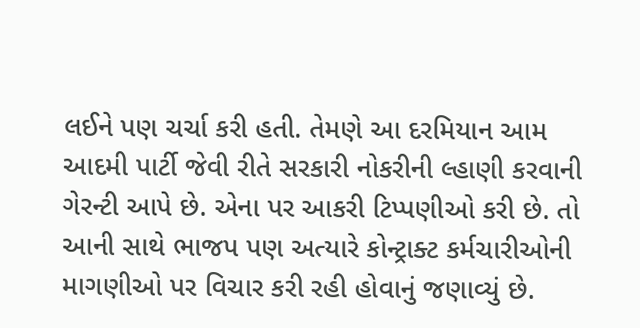લઈને પણ ચર્ચા કરી હતી. તેમણે આ દરમિયાન આમ આદમી પાર્ટી જેવી રીતે સરકારી નોકરીની લ્હાણી કરવાની ગેરન્ટી આપે છે. એના પર આકરી ટિપ્પણીઓ કરી છે. તો આની સાથે ભાજપ પણ અત્યારે કોન્ટ્રાક્ટ કર્મચારીઓની માગણીઓ પર વિચાર કરી રહી હોવાનું જણાવ્યું છે.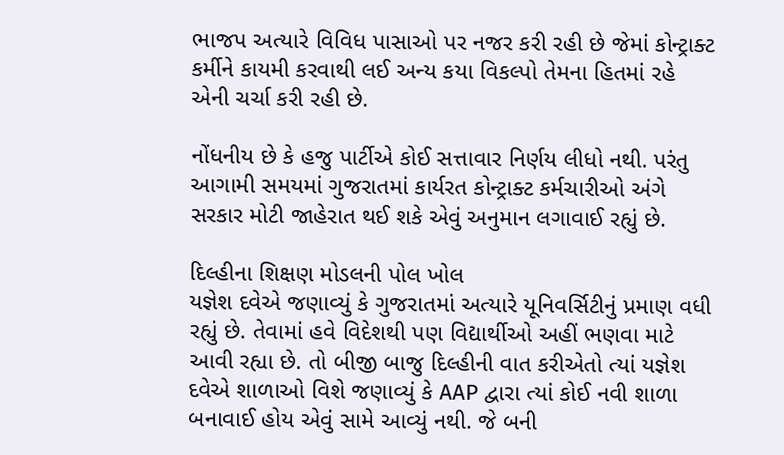ભાજપ અત્યારે વિવિધ પાસાઓ પર નજર કરી રહી છે જેમાં કોન્ટ્રાક્ટ કર્મીને કાયમી કરવાથી લઈ અન્ય કયા વિકલ્પો તેમના હિતમાં રહે એની ચર્ચા કરી રહી છે.

નોંધનીય છે કે હજુ પાર્ટીએ કોઈ સત્તાવાર નિર્ણય લીધો નથી. પરંતુ આગામી સમયમાં ગુજરાતમાં કાર્યરત કોન્ટ્રાક્ટ કર્મચારીઓ અંગે સરકાર મોટી જાહેરાત થઈ શકે એવું અનુમાન લગાવાઈ રહ્યું છે.

દિલ્હીના શિક્ષણ મોડલની પોલ ખોલ
યજ્ઞેશ દવેએ જણાવ્યું કે ગુજરાતમાં અત્યારે યૂનિવર્સિટીનું પ્રમાણ વધી રહ્યું છે. તેવામાં હવે વિદેશથી પણ વિદ્યાર્થીઓ અહીં ભણવા માટે આવી રહ્યા છે. તો બીજી બાજુ દિલ્હીની વાત કરીએતો ત્યાં યજ્ઞેશ દવેએ શાળાઓ વિશે જણાવ્યું કે AAP દ્વારા ત્યાં કોઈ નવી શાળા બનાવાઈ હોય એવું સામે આવ્યું નથી. જે બની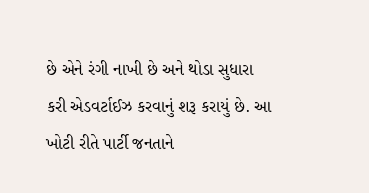છે એને રંગી નાખી છે અને થોડા સુધારા કરી એડવર્ટાઈઝ કરવાનું શરૂ કરાયું છે. આ ખોટી રીતે પાર્ટી જનતાને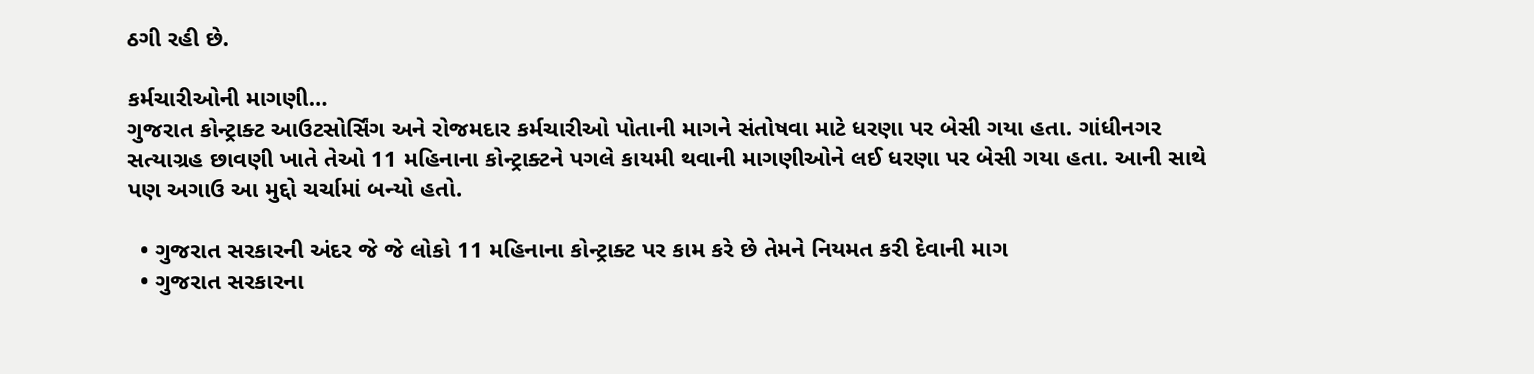ઠગી રહી છે.

કર્મચારીઓની માગણી…
ગુજરાત કોન્ટ્રાક્ટ આઉટસોર્સિંગ અને રોજમદાર કર્મચારીઓ પોતાની માગને સંતોષવા માટે ધરણા પર બેસી ગયા હતા. ગાંધીનગર સત્યાગ્રહ છાવણી ખાતે તેઓ 11 મહિનાના કોન્ટ્રાક્ટને પગલે કાયમી થવાની માગણીઓને લઈ ધરણા પર બેસી ગયા હતા. આની સાથે પણ અગાઉ આ મુદ્દો ચર્ચામાં બન્યો હતો.

  • ગુજરાત સરકારની અંદર જે જે લોકો 11 મહિનાના કોન્ટ્રાક્ટ પર કામ કરે છે તેમને નિયમત કરી દેવાની માગ
  • ગુજરાત સરકારના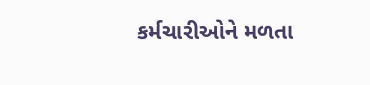કર્મચારીઓને મળતા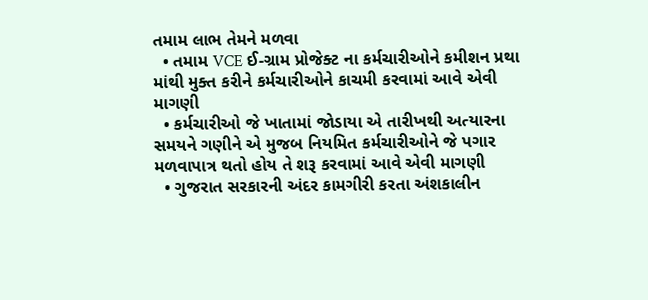તમામ લાભ તેમને મળવા
  • તમામ VCE ઈ-ગ્રામ પ્રોજેક્ટ ના કર્મચારીઓને કમીશન પ્રથા માંથી મુક્ત કરીને કર્મચારીઓને કાચમી કરવામાં આવે એવી માગણી
  • કર્મચારીઓ જે ખાતામાં જોડાયા એ તારીખથી અત્યારના સમયને ગણીને એ મુજબ નિયમિત કર્મચારીઓને જે પગાર મળવાપાત્ર થતો હોય તે શરૂ કરવામાં આવે એવી માગણી
  • ગુજરાત સરકારની અંદર કામગીરી કરતા અંશકાલીન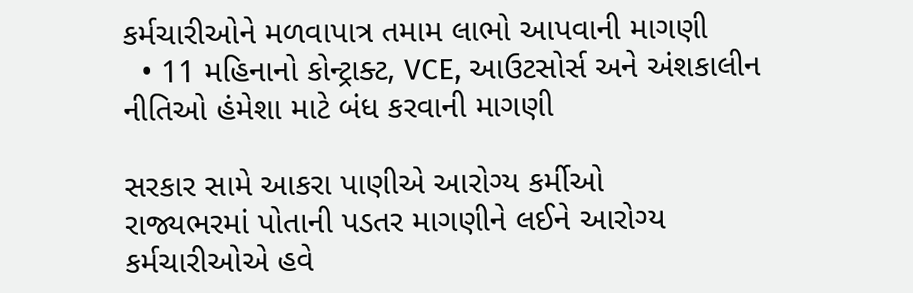કર્મચારીઓને મળવાપાત્ર તમામ લાભો આપવાની માગણી
  • 11 મહિનાનો કોન્ટ્રાક્ટ, VCE, આઉટસોર્સ અને અંશકાલીન નીતિઓ હંમેશા માટે બંધ કરવાની માગણી

સરકાર સામે આકરા પાણીએ આરોગ્ય કર્મીઓ
રાજ્યભરમાં પોતાની પડતર માગણીને લઈને આરોગ્ય કર્મચારીઓએ હવે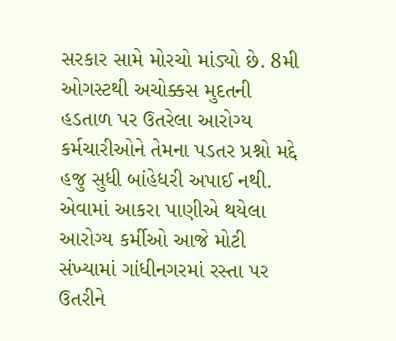સરકાર સામે મોરચો માંડ્યો છે. 8મી ઓગસ્ટથી અચોક્કસ મુદતની હડતાળ પર ઉતરેલા આરોગ્ય કર્મચારીઓને તેમના પડતર પ્રશ્નો મદ્દે હજુ સુધી બાંહેધરી અપાઈ નથી. એવામાં આકરા પાણીએ થયેલા આરોગ્ય કર્મીઓ આજે મોટી સંખ્યામાં ગાંધીનગરમાં રસ્તા પર ઉતરીને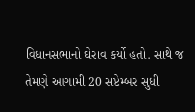વિધાનસભાનો ઘેરાવ કર્યો હતો. સાથે જ તેમણે આગામી 20 સપ્ટેમ્બર સુધી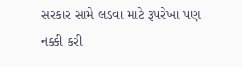સરકાર સામે લડવા માટે રૂપરેખા પણ નક્કી કરી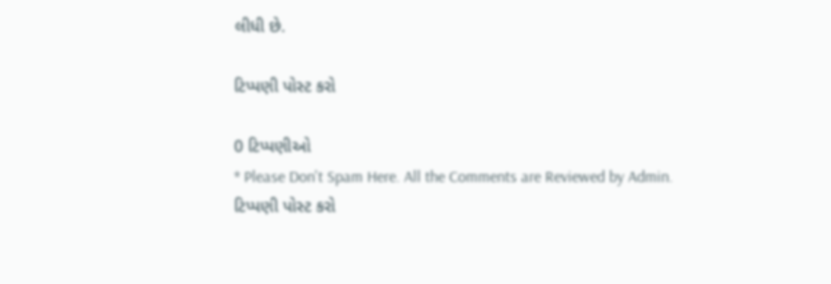લીધી છે.

ટિપ્પણી પોસ્ટ કરો

0 ટિપ્પણીઓ
* Please Don't Spam Here. All the Comments are Reviewed by Admin.
ટિપ્પણી પોસ્ટ કરો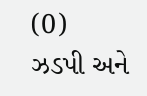(0)
ઝડપી અને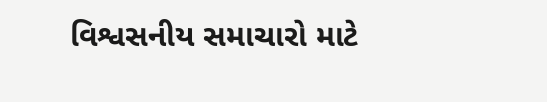વિશ્વસનીય સમાચારો માટે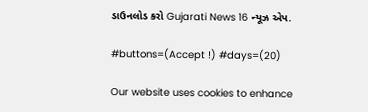ડાઉનલોડ કરો Gujarati News 16 ન્યૂઝ એપ.

#buttons=(Accept !) #days=(20)

Our website uses cookies to enhance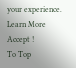your experience. Learn More
Accept !
To Top